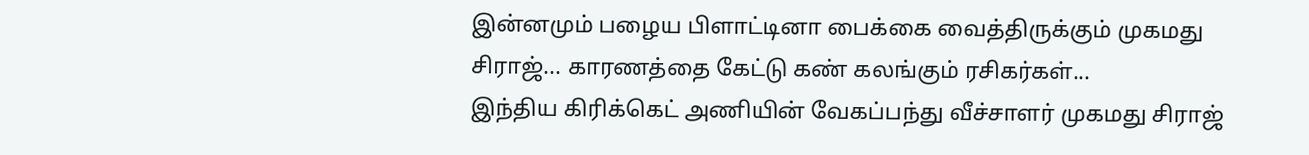இன்னமும் பழைய பிளாட்டினா பைக்கை வைத்திருக்கும் முகமது சிராஜ்... காரணத்தை கேட்டு கண் கலங்கும் ரசிகர்கள்...
இந்திய கிரிக்கெட் அணியின் வேகப்பந்து வீச்சாளர் முகமது சிராஜ்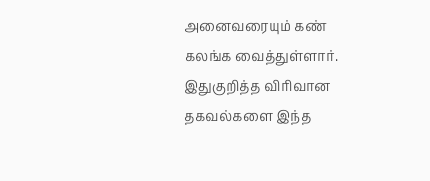அனைவரையும் கண் கலங்க வைத்துள்ளார். இதுகுறித்த விரிவான தகவல்களை இந்த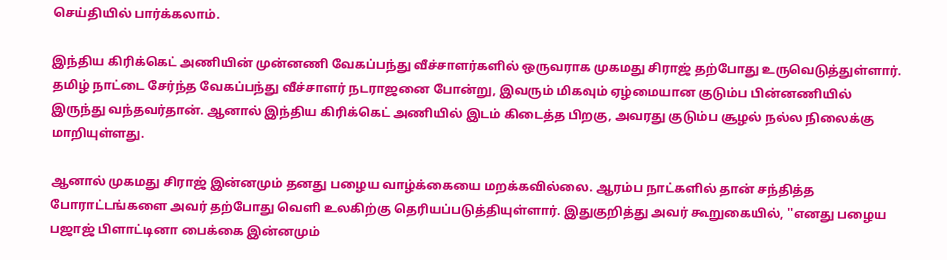செய்தியில் பார்க்கலாம்.

இந்திய கிரிக்கெட் அணியின் முன்னணி வேகப்பந்து வீச்சாளர்களில் ஒருவராக முகமது சிராஜ் தற்போது உருவெடுத்துள்ளார். தமிழ் நாட்டை சேர்ந்த வேகப்பந்து வீச்சாளர் நடராஜனை போன்று, இவரும் மிகவும் ஏழ்மையான குடும்ப பின்னணியில் இருந்து வந்தவர்தான். ஆனால் இந்திய கிரிக்கெட் அணியில் இடம் கிடைத்த பிறகு, அவரது குடும்ப சூழல் நல்ல நிலைக்கு மாறியுள்ளது.

ஆனால் முகமது சிராஜ் இன்னமும் தனது பழைய வாழ்க்கையை மறக்கவில்லை. ஆரம்ப நாட்களில் தான் சந்தித்த போராட்டங்களை அவர் தற்போது வெளி உலகிற்கு தெரியப்படுத்தியுள்ளார். இதுகுறித்து அவர் கூறுகையில், ''எனது பழைய பஜாஜ் பிளாட்டினா பைக்கை இன்னமும்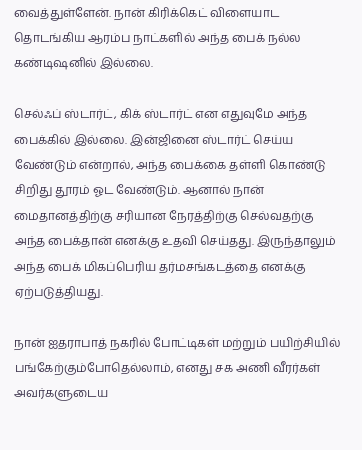வைத்துள்ளேன். நான் கிரிக்கெட் விளையாட தொடங்கிய ஆரம்ப நாட்களில் அந்த பைக் நல்ல கண்டிஷனில் இல்லை.

செல்ஃப் ஸ்டார்ட், கிக் ஸ்டார்ட் என எதுவுமே அந்த பைக்கில் இல்லை. இன்ஜினை ஸ்டார்ட் செய்ய வேண்டும் என்றால், அந்த பைக்கை தள்ளி கொண்டு சிறிது தூரம் ஓட வேண்டும். ஆனால் நான் மைதானத்திற்கு சரியான நேரத்திற்கு செல்வதற்கு அந்த பைக்தான் எனக்கு உதவி செய்தது. இருந்தாலும் அந்த பைக் மிகப்பெரிய தர்மசங்கடத்தை எனக்கு ஏற்படுத்தியது.

நான் ஐதராபாத் நகரில் போட்டிகள் மற்றும் பயிற்சியில் பங்கேற்கும்போதெல்லாம், எனது சக அணி வீரர்கள் அவர்களுடைய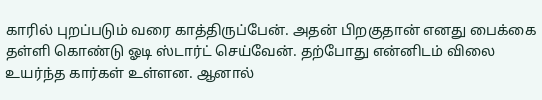காரில் புறப்படும் வரை காத்திருப்பேன். அதன் பிறகுதான் எனது பைக்கை தள்ளி கொண்டு ஓடி ஸ்டார்ட் செய்வேன். தற்போது என்னிடம் விலை உயர்ந்த கார்கள் உள்ளன. ஆனால்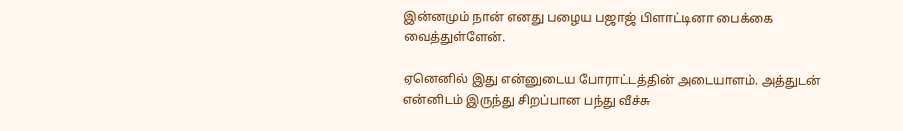இன்னமும் நான் எனது பழைய பஜாஜ் பிளாட்டினா பைக்கை வைத்துள்ளேன்.

ஏனெனில் இது என்னுடைய போராட்டத்தின் அடையாளம். அத்துடன் என்னிடம் இருந்து சிறப்பான பந்து வீச்சு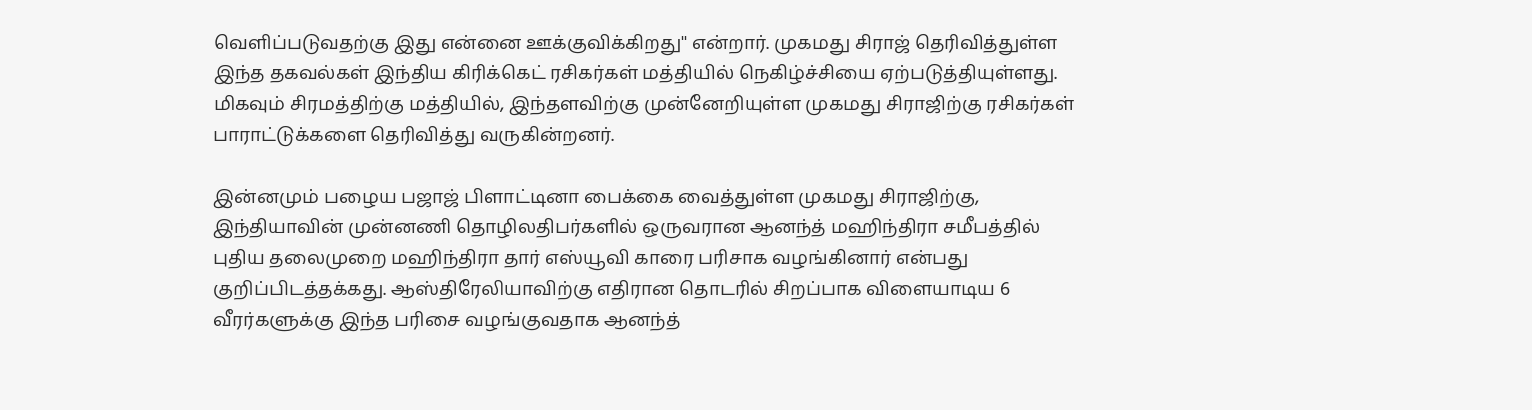வெளிப்படுவதற்கு இது என்னை ஊக்குவிக்கிறது'' என்றார். முகமது சிராஜ் தெரிவித்துள்ள இந்த தகவல்கள் இந்திய கிரிக்கெட் ரசிகர்கள் மத்தியில் நெகிழ்ச்சியை ஏற்படுத்தியுள்ளது. மிகவும் சிரமத்திற்கு மத்தியில், இந்தளவிற்கு முன்னேறியுள்ள முகமது சிராஜிற்கு ரசிகர்கள் பாராட்டுக்களை தெரிவித்து வருகின்றனர்.

இன்னமும் பழைய பஜாஜ் பிளாட்டினா பைக்கை வைத்துள்ள முகமது சிராஜிற்கு, இந்தியாவின் முன்னணி தொழிலதிபர்களில் ஒருவரான ஆனந்த் மஹிந்திரா சமீபத்தில் புதிய தலைமுறை மஹிந்திரா தார் எஸ்யூவி காரை பரிசாக வழங்கினார் என்பது குறிப்பிடத்தக்கது. ஆஸ்திரேலியாவிற்கு எதிரான தொடரில் சிறப்பாக விளையாடிய 6 வீரர்களுக்கு இந்த பரிசை வழங்குவதாக ஆனந்த்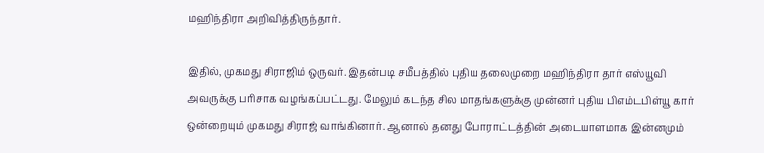மஹிந்திரா அறிவித்திருந்தார்.

இதில், முகமது சிராஜிம் ஒருவர். இதன்படி சமீபத்தில் புதிய தலைமுறை மஹிந்திரா தார் எஸ்யூவி அவருக்கு பரிசாக வழங்கப்பட்டது. மேலும் கடந்த சில மாதங்களுக்கு முன்னர் புதிய பிஎம்டபிள்யூ கார் ஒன்றையும் முகமது சிராஜ் வாங்கினார். ஆனால் தனது போராட்டத்தின் அடையாளமாக இன்னமும்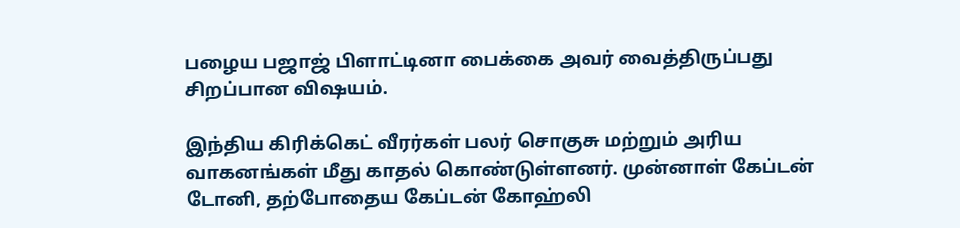பழைய பஜாஜ் பிளாட்டினா பைக்கை அவர் வைத்திருப்பது சிறப்பான விஷயம்.

இந்திய கிரிக்கெட் வீரர்கள் பலர் சொகுசு மற்றும் அரிய வாகனங்கள் மீது காதல் கொண்டுள்ளனர். முன்னாள் கேப்டன் டோனி, தற்போதைய கேப்டன் கோஹ்லி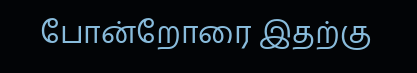போன்றோரை இதற்கு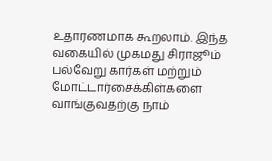உதாரணமாக கூறலாம். இந்த வகையில் முகமது சிராஜூம் பல்வேறு கார்கள் மற்றும் மோட்டார்சைக்கிள்களை வாங்குவதற்கு நாம்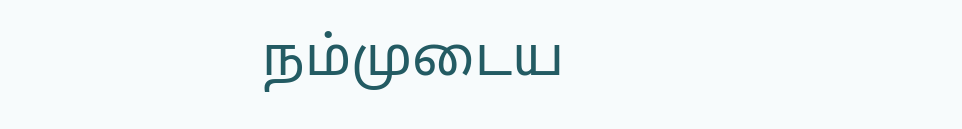நம்முடைய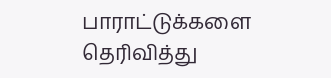பாராட்டுக்களை தெரிவித்து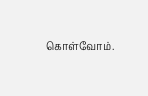கொள்வோம்.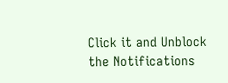Click it and Unblock the Notifications